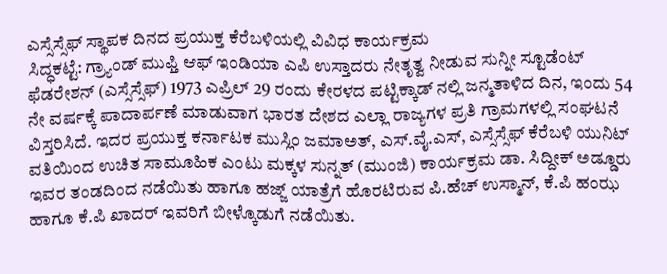ಎಸ್ಸೆಸ್ಸೆಫ್ ಸ್ಥಾಪಕ ದಿನದ ಪ್ರಯುಕ್ತ ಕೆರೆಬಳಿಯಲ್ಲಿ ವಿವಿಧ ಕಾರ್ಯಕ್ರಮ
ಸಿದ್ಧಕಟ್ಟೆ: ಗ್ರ್ಯಾಂಡ್ ಮುಫ್ತಿ ಆಫ್ ಇಂಡಿಯಾ ಎಪಿ ಉಸ್ತಾದರು ನೇತೃತ್ವ ನೀಡುವ ಸುನ್ನೀ ಸ್ಟೂಡೆಂಟ್ ಫೆಡರೇಶನ್ (ಎಸ್ಸೆಸ್ಸೆಫ್) 1973 ಎಪ್ರಿಲ್ 29 ರಂದು ಕೇರಳದ ಪಟ್ಟಿಕ್ಕಾಡ್ ನಲ್ಲಿ ಜನ್ಮತಾಳಿದ ದಿನ, ಇಂದು 54 ನೇ ವರ್ಷಕ್ಕೆ ಪಾದಾರ್ಪಣೆ ಮಾಡುವಾಗ ಭಾರತ ದೇಶದ ಎಲ್ಲಾ ರಾಜ್ಯಗಳ ಪ್ರತಿ ಗ್ರಾಮಗಳಲ್ಲಿ ಸಂಘಟನೆ ವಿಸ್ತರಿಸಿದೆ. ಇದರ ಪ್ರಯುಕ್ತ ಕರ್ನಾಟಕ ಮುಸ್ಲಿಂ ಜಮಾಅತ್, ಎಸ್.ವೈ.ಎಸ್, ಎಸ್ಸೆಸ್ಸೆಫ್ ಕೆರೆಬಳಿ ಯುನಿಟ್ ವತಿಯಿಂದ ಉಚಿತ ಸಾಮೂಹಿಕ ಎಂಟು ಮಕ್ಕಳ ಸುನ್ನತ್ (ಮುಂಜಿ) ಕಾರ್ಯಕ್ರಮ ಡಾ. ಸಿದ್ದೀಕ್ ಅಡ್ಡೂರು ಇವರ ತಂಡದಿಂದ ನಡೆಯಿತು ಹಾಗೂ ಹಜ್ಜ್ ಯಾತ್ರೆಗೆ ಹೊರಟಿರುವ ಪಿ.ಹೆಚ್ ಉಸ್ಮಾನ್, ಕೆ.ಪಿ ಹಂಝ ಹಾಗೂ ಕೆ.ಪಿ ಖಾದರ್ ಇವರಿಗೆ ಬೀಳ್ಕೊಡುಗೆ ನಡೆಯಿತು.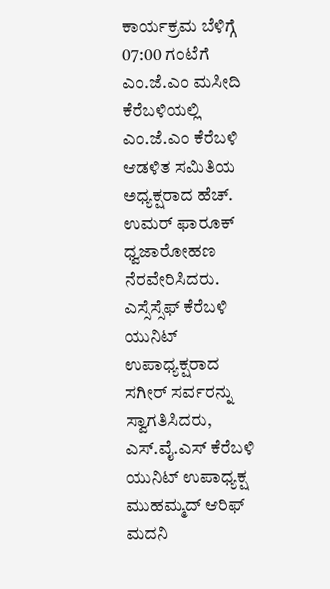ಕಾರ್ಯಕ್ರಮ ಬೆಳಿಗ್ಗೆ 07:00 ಗಂಟೆಗೆ ಎಂ.ಜೆ.ಎಂ ಮಸೀದಿ ಕೆರೆಬಳಿಯಲ್ಲಿ ಎಂ.ಜೆ.ಎಂ ಕೆರೆಬಳಿ ಆಡಳಿತ ಸಮಿತಿಯ ಅಧ್ಯಕ್ಷರಾದ ಹೆಚ್. ಉಮರ್ ಫಾರೂಕ್ ಧ್ವಜಾರೋಹಣ ನೆರವೇರಿಸಿದರು. ಎಸ್ಸೆಸ್ಸೆಫ್ ಕೆರೆಬಳಿ ಯುನಿಟ್ ಉಪಾಧ್ಯಕ್ಷರಾದ ಸಗೀರ್ ಸರ್ವರನ್ನು ಸ್ವಾಗತಿಸಿದರು, ಎಸ್.ವೈ.ಎಸ್ ಕೆರೆಬಳಿ ಯುನಿಟ್ ಉಪಾಧ್ಯಕ್ಷ ಮುಹಮ್ಮದ್ ಆರಿಫ್ ಮದನಿ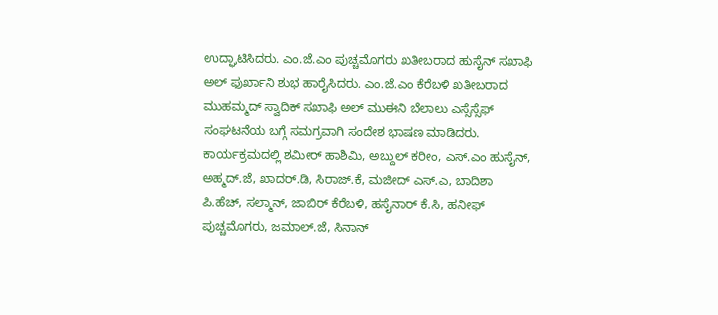ಉದ್ಘಾಟಿಸಿದರು. ಎಂ.ಜೆ.ಎಂ ಪುಚ್ಚಮೊಗರು ಖತೀಬರಾದ ಹುಸೈನ್ ಸಖಾಫಿ ಅಲ್ ಫುರ್ಖಾನಿ ಶುಭ ಹಾರೈಸಿದರು. ಎಂ.ಜೆ.ಎಂ ಕೆರೆಬಳಿ ಖತೀಬರಾದ ಮುಹಮ್ಮದ್ ಸ್ವಾದಿಕ್ ಸಖಾಫಿ ಅಲ್ ಮುಈನಿ ಬೆಲಾಲು ಎಸ್ಸೆಸ್ಸೆಫ್ ಸಂಘಟನೆಯ ಬಗ್ಗೆ ಸಮಗ್ರವಾಗಿ ಸಂದೇಶ ಭಾಷಣ ಮಾಡಿದರು.
ಕಾರ್ಯಕ್ರಮದಲ್ಲಿ ಶಮೀರ್ ಹಾಶಿಮಿ, ಅಬ್ದುಲ್ ಕರೀಂ, ಎಸ್.ಎಂ ಹುಸೈನ್, ಅಹ್ಮದ್.ಜೆ, ಖಾದರ್.ಡಿ, ಸಿರಾಜ್.ಕೆ, ಮಜೀದ್ ಎಸ್.ಎ, ಬಾದಿಶಾ ಪಿ.ಹೆಚ್, ಸಲ್ಮಾನ್, ಜಾಬಿರ್ ಕೆರೆಬಳಿ, ಹಸೈನಾರ್ ಕೆ.ಸಿ, ಹನೀಫ್ ಪುಚ್ಚಮೊಗರು, ಜಮಾಲ್.ಜೆ, ಸಿನಾನ್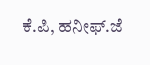ಕೆ.ಪಿ, ಹನೀಫ್.ಜೆ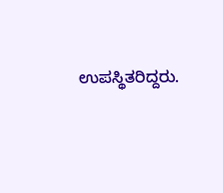ಉಪಸ್ಥಿತರಿದ್ದರು.